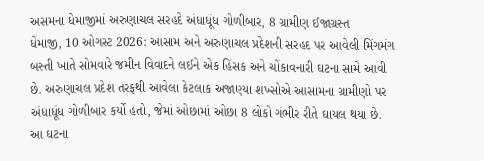અસમના ધેમાજીમાં અરુણાચલ સરહદે અંધાધૂંધ ગોળીબાર, 8 ગ્રામીણ ઈજાગ્રસ્ત
ધેમાજી, 10 ઓગસ્ટ 2026: આસામ અને અરુણાચલ પ્રદેશની સરહદ પર આવેલી મિંગમંગ બસ્તી ખાતે સોમવારે જમીન વિવાદને લઈને એક હિંસક અને ચોંકાવનારી ઘટના સામે આવી છે. અરુણાચલ પ્રદેશ તરફથી આવેલા કેટલાક અજાણ્યા શખ્સોએ આસામના ગ્રામીણો પર અંધાધૂંધ ગોળીબાર કર્યો હતો, જેમાં ઓછામાં ઓછા 8 લોકો ગંભીર રીતે ઘાયલ થયા છે. આ ઘટના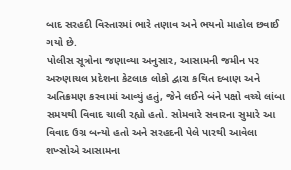બાદ સરહદી વિસ્તારમાં ભારે તણાવ અને ભયનો માહોલ છવાઈ ગયો છે.
પોલીસ સૂત્રોના જણાવ્યા અનુસાર, આસામની જમીન પર અરુણાચલ પ્રદેશના કેટલાક લોકો દ્વારા કથિત દબાણ અને અતિક્રમણ કરવામાં આવ્યું હતું, જેને લઈને બંને પક્ષો વચ્ચે લાંબા સમયથી વિવાદ ચાલી રહ્યો હતો. સોમવારે સવારના સુમારે આ વિવાદ ઉગ્ર બન્યો હતો અને સરહદની પેલે પારથી આવેલા શખ્સોએ આસામના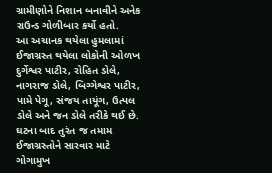ગ્રામીણોને નિશાન બનાવીને અનેક રાઉન્ડ ગોળીબાર કર્યો હતો.
આ અચાનક થયેલા હુમલામાં ઈજાગ્રસ્ત થયેલા લોકોની ઓળખ દુર્ગેશ્વર પાટીર, રોહિત ડોલે, નાગરાજ ડોલે, બિગ્ગેશ્વર પાટીર, પામે પેગૂ, સંજય તાયૂંગ, ઉત્પલ ડોલે અને જન ડોલે તરીકે થઈ છે. ઘટના બાદ તુરંત જ તમામ ઈજાગ્રસ્તોને સારવાર માટે ગોગામુખ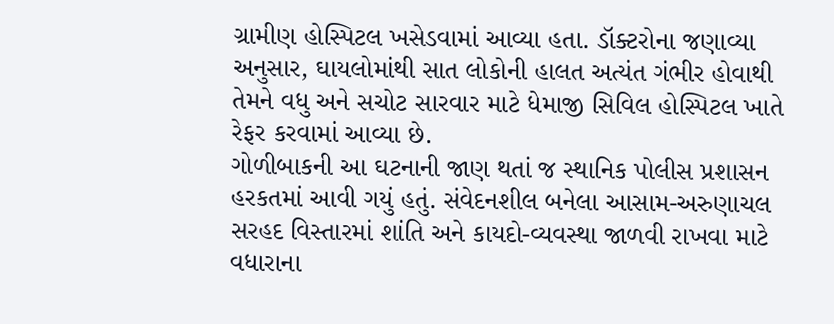ગ્રામીણ હોસ્પિટલ ખસેડવામાં આવ્યા હતા. ડૉક્ટરોના જણાવ્યા અનુસાર, ઘાયલોમાંથી સાત લોકોની હાલત અત્યંત ગંભીર હોવાથી તેમને વધુ અને સચોટ સારવાર માટે ધેમાજી સિવિલ હોસ્પિટલ ખાતે રેફર કરવામાં આવ્યા છે.
ગોળીબાકની આ ઘટનાની જાણ થતાં જ સ્થાનિક પોલીસ પ્રશાસન હરકતમાં આવી ગયું હતું. સંવેદનશીલ બનેલા આસામ-અરુણાચલ સરહદ વિસ્તારમાં શાંતિ અને કાયદો-વ્યવસ્થા જાળવી રાખવા માટે વધારાના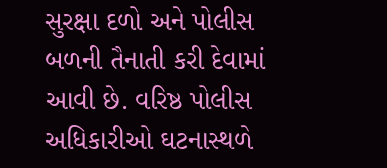સુરક્ષા દળો અને પોલીસ બળની તૈનાતી કરી દેવામાં આવી છે. વરિષ્ઠ પોલીસ અધિકારીઓ ઘટનાસ્થળે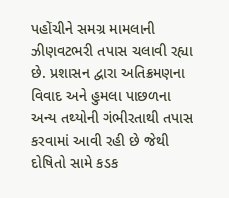પહોંચીને સમગ્ર મામલાની ઝીણવટભરી તપાસ ચલાવી રહ્યા છે. પ્રશાસન દ્વારા અતિક્રમણના વિવાદ અને હુમલા પાછળના અન્ય તથ્યોની ગંભીરતાથી તપાસ કરવામાં આવી રહી છે જેથી દોષિતો સામે કડક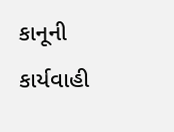કાનૂની કાર્યવાહી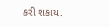કરી શકાય.